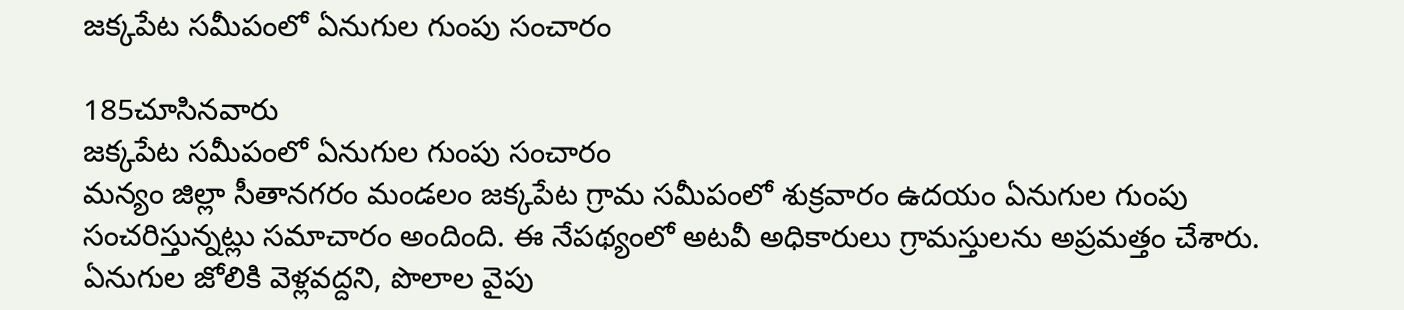జక్కపేట సమీపంలో ఏనుగుల గుంపు సంచారం

185చూసినవారు
జక్కపేట సమీపంలో ఏనుగుల గుంపు సంచారం
మన్యం జిల్లా సీతానగరం మండలం జక్కపేట గ్రామ సమీపంలో శుక్రవారం ఉదయం ఏనుగుల గుంపు సంచరిస్తున్నట్లు సమాచారం అందింది. ఈ నేపథ్యంలో అటవీ అధికారులు గ్రామస్తులను అప్రమత్తం చేశారు. ఏనుగుల జోలికి వెళ్లవద్దని, పొలాల వైపు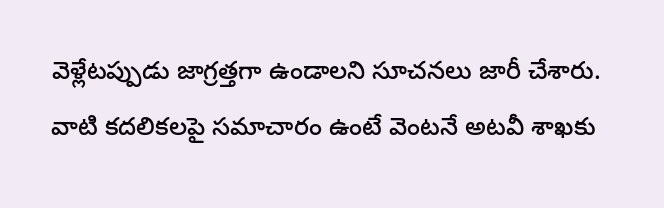వెళ్లేటప్పుడు జాగ్రత్తగా ఉండాలని సూచనలు జారీ చేశారు. వాటి కదలికలపై సమాచారం ఉంటే వెంటనే అటవీ శాఖకు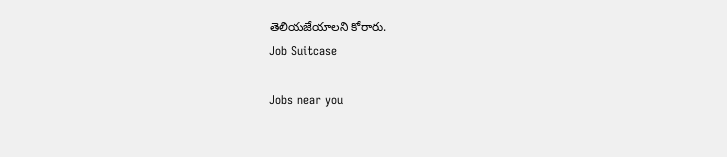తెలియజేయాలని కోరారు.
Job Suitcase

Jobs near you